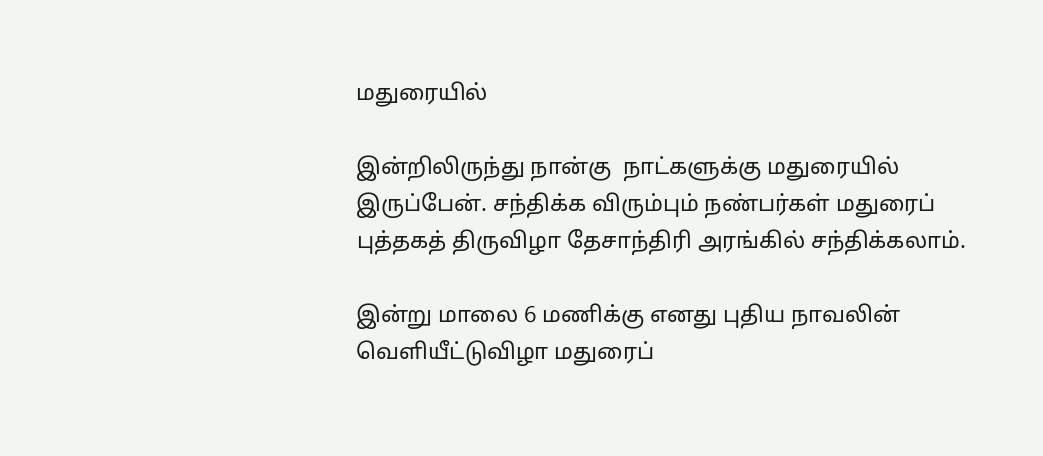மதுரையில்

இன்றிலிருந்து நான்கு  நாட்களுக்கு மதுரையில் இருப்பேன். சந்திக்க விரும்பும் நண்பர்கள் மதுரைப் புத்தகத் திருவிழா தேசாந்திரி அரங்கில் சந்திக்கலாம்.

இன்று மாலை 6 மணிக்கு எனது புதிய நாவலின் வெளியீட்டுவிழா மதுரைப்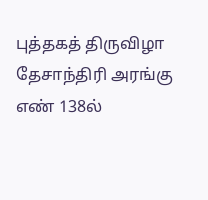புத்தகத் திருவிழா தேசாந்திரி அரங்கு எண் 138ல்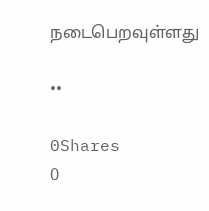நடைபெறவுள்ளது

••

0Shares
0